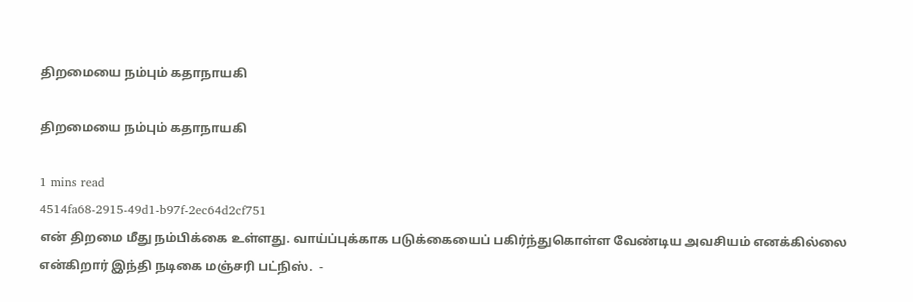திறமையை நம்பும் கதாநாயகி

திறமையை நம்பும் கதாநாயகி

1 mins read
4514fa68-2915-49d1-b97f-2ec64d2cf751
என் திறமை மீது நம்பிக்கை உள்ளது. வாய்ப்புக்காக படுக்கையைப் பகிர்ந்துகொள்ள வேண்டிய அவசியம் எனக்கில்லை என்கிறார் இந்தி நடிகை மஞ்சரி பட்நிஸ்.  -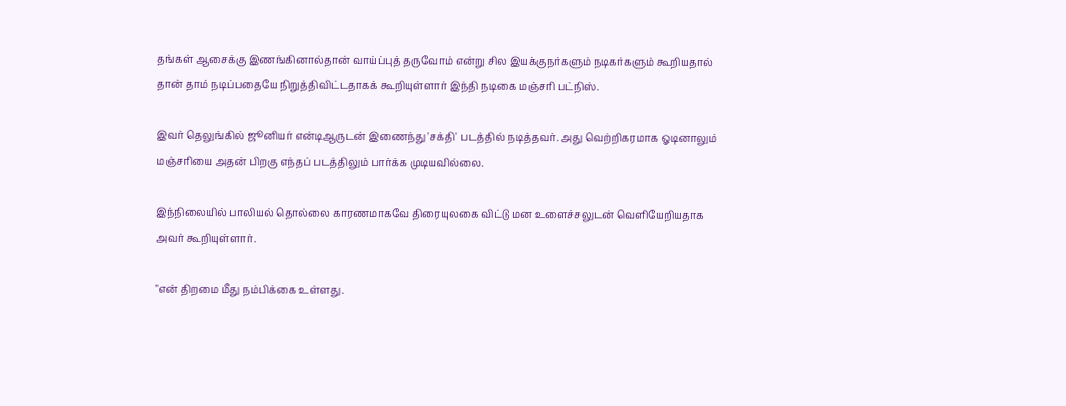தங்கள் ஆசைக்கு இணங்கினால்தான் வாய்ப்புத் தருவோம் என்று சில இயக்குநர்களும் நடிகர்களும் கூறியதால் தான் தாம் நடிப்பதையே நிறுத்திவிட்டதாகக் கூறியுள்ளார் இந்தி நடிகை மஞ்சரி பட்நிஸ்.

இவர் தெலுங்கில் ஜூனியர் என்டிஆருடன் இணைந்து 'சக்தி' படத்தில் நடித்தவர். அது வெற்றிகரமாக ஓடினாலும் மஞ்சரியை அதன் பிறகு எந்தப் படத்திலும் பார்க்க முடியவில்லை.

இந்நிலையில் பாலியல் தொல்லை காரணமாகவே திரையுலகை விட்டு மன உளைச்சலுடன் வெளியேறியதாக அவர் கூறியுள்ளார்.

"என் திறமை மீது நம்பிக்கை உள்ளது.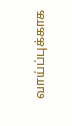வாய்ப்புக்காக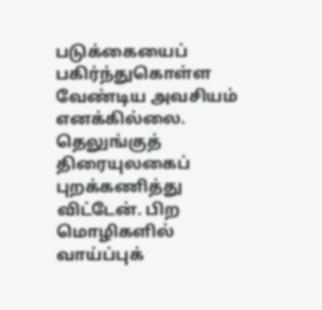படுக்கையைப் பகிர்ந்துகொள்ள வேண்டிய அவசியம் எனக்கில்லை. தெலுங்குத் திரையுலகைப் புறக்கணித்து விட்டேன். பிற மொழிகளில் வாய்ப்புக்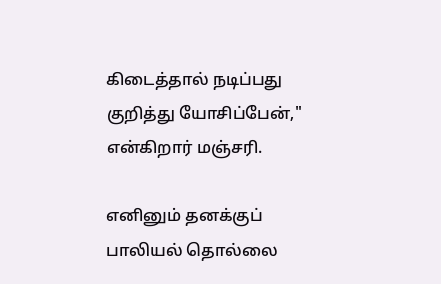கிடைத்தால் நடிப்பது குறித்து யோசிப்பேன்," என்கிறார் மஞ்சரி.

எனினும் தனக்குப் பாலியல் தொல்லை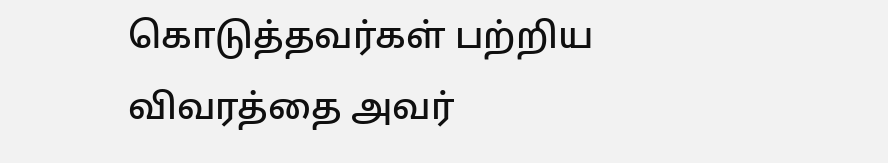கொடுத்தவர்கள் பற்றிய விவரத்தை அவர்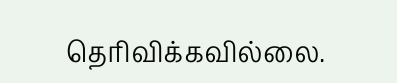தெரிவிக்கவில்லை.